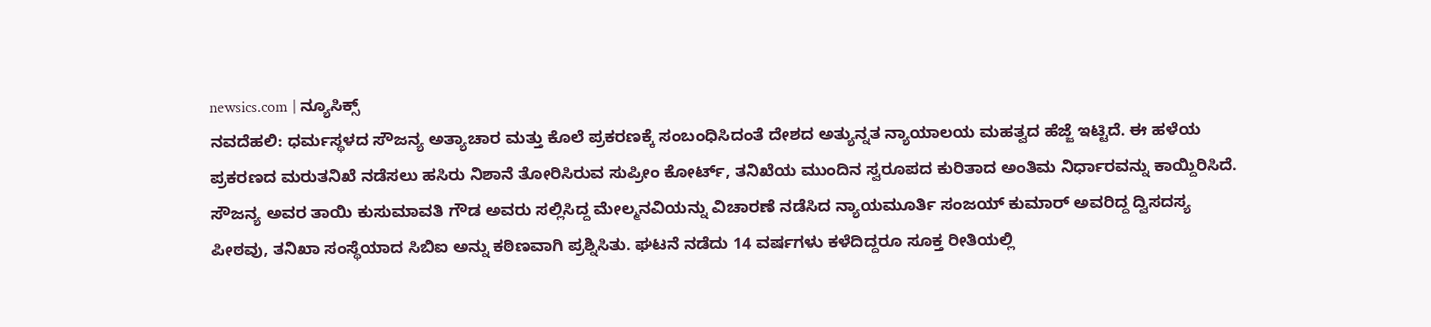newsics.com | ನ್ಯೂಸಿಕ್ಸ್
ನವದೆಹಲಿ: ಧರ್ಮಸ್ಥಳದ ಸೌಜನ್ಯ ಅತ್ಯಾಚಾರ ಮತ್ತು ಕೊಲೆ ಪ್ರಕರಣಕ್ಕೆ ಸಂಬಂಧಿಸಿದಂತೆ ದೇಶದ ಅತ್ಯುನ್ನತ ನ್ಯಾಯಾಲಯ ಮಹತ್ವದ ಹೆಜ್ಜೆ ಇಟ್ಟಿದೆ. ಈ ಹಳೆಯ ಪ್ರಕರಣದ ಮರುತನಿಖೆ ನಡೆಸಲು ಹಸಿರು ನಿಶಾನೆ ತೋರಿಸಿರುವ ಸುಪ್ರೀಂ ಕೋರ್ಟ್, ತನಿಖೆಯ ಮುಂದಿನ ಸ್ವರೂಪದ ಕುರಿತಾದ ಅಂತಿಮ ನಿರ್ಧಾರವನ್ನು ಕಾಯ್ದಿರಿಸಿದೆ.
ಸೌಜನ್ಯ ಅವರ ತಾಯಿ ಕುಸುಮಾವತಿ ಗೌಡ ಅವರು ಸಲ್ಲಿಸಿದ್ದ ಮೇಲ್ಮನವಿಯನ್ನು ವಿಚಾರಣೆ ನಡೆಸಿದ ನ್ಯಾಯಮೂರ್ತಿ ಸಂಜಯ್ ಕುಮಾರ್ ಅವರಿದ್ದ ದ್ವಿಸದಸ್ಯ ಪೀಠವು, ತನಿಖಾ ಸಂಸ್ಥೆಯಾದ ಸಿಬಿಐ ಅನ್ನು ಕಠಿಣವಾಗಿ ಪ್ರಶ್ನಿಸಿತು. ಘಟನೆ ನಡೆದು 14 ವರ್ಷಗಳು ಕಳೆದಿದ್ದರೂ ಸೂಕ್ತ ರೀತಿಯಲ್ಲಿ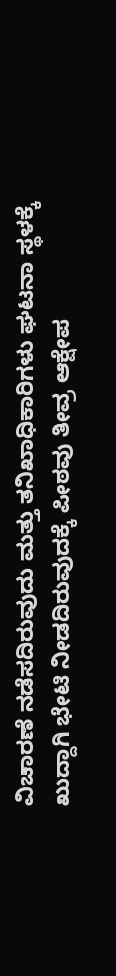ವಿಚಾರಣೆ ನಡೆಸದಿರುವುದು ಮತ್ತು ತನಿಖಾಧಿಕಾರಿಗಳು ಘಟನಾ ಸ್ಥಳಕ್ಕೆ ಖುದ್ದಾಗಿ ಭೇಟಿ ನೀಡದಿರುವುದಕ್ಕೆ ಪೀಠವು ತೀವ್ರ ಆಕ್ಷೇಪ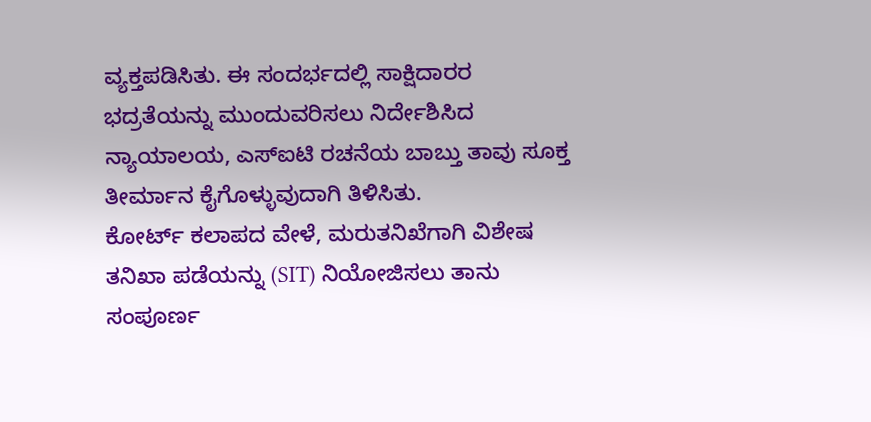ವ್ಯಕ್ತಪಡಿಸಿತು. ಈ ಸಂದರ್ಭದಲ್ಲಿ ಸಾಕ್ಷಿದಾರರ ಭದ್ರತೆಯನ್ನು ಮುಂದುವರಿಸಲು ನಿರ್ದೇಶಿಸಿದ ನ್ಯಾಯಾಲಯ, ಎಸ್ಐಟಿ ರಚನೆಯ ಬಾಬ್ತು ತಾವು ಸೂಕ್ತ ತೀರ್ಮಾನ ಕೈಗೊಳ್ಳುವುದಾಗಿ ತಿಳಿಸಿತು.
ಕೋರ್ಟ್ ಕಲಾಪದ ವೇಳೆ, ಮರುತನಿಖೆಗಾಗಿ ವಿಶೇಷ ತನಿಖಾ ಪಡೆಯನ್ನು (SIT) ನಿಯೋಜಿಸಲು ತಾನು ಸಂಪೂರ್ಣ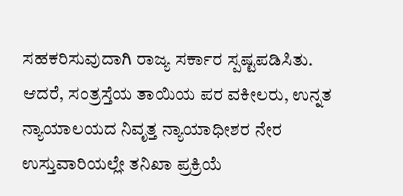ಸಹಕರಿಸುವುದಾಗಿ ರಾಜ್ಯ ಸರ್ಕಾರ ಸ್ಪಷ್ಟಪಡಿಸಿತು. ಆದರೆ, ಸಂತ್ರಸ್ತೆಯ ತಾಯಿಯ ಪರ ವಕೀಲರು, ಉನ್ನತ ನ್ಯಾಯಾಲಯದ ನಿವೃತ್ತ ನ್ಯಾಯಾಧೀಶರ ನೇರ ಉಸ್ತುವಾರಿಯಲ್ಲೇ ತನಿಖಾ ಪ್ರಕ್ರಿಯೆ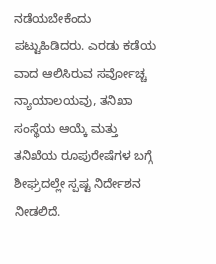ನಡೆಯಬೇಕೆಂದು ಪಟ್ಟುಹಿಡಿದರು. ಎರಡು ಕಡೆಯ ವಾದ ಆಲಿಸಿರುವ ಸರ್ವೋಚ್ಚ ನ್ಯಾಯಾಲಯವು, ತನಿಖಾ ಸಂಸ್ಥೆಯ ಆಯ್ಕೆ ಮತ್ತು ತನಿಖೆಯ ರೂಪುರೇಷೆಗಳ ಬಗ್ಗೆ ಶೀಘ್ರದಲ್ಲೇ ಸ್ಪಷ್ಟ ನಿರ್ದೇಶನ ನೀಡಲಿದೆ.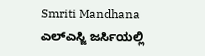Smriti Mandhana ಎಲ್ಎಸ್ಜಿ ಜರ್ಸಿಯಲ್ಲಿ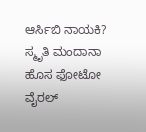ಆರ್ಸಿಬಿ ನಾಯಕಿ? ಸ್ಮೃತಿ ಮಂದಾನಾ ಹೊಸ ಫೋಟೋ ವೈರಲ್